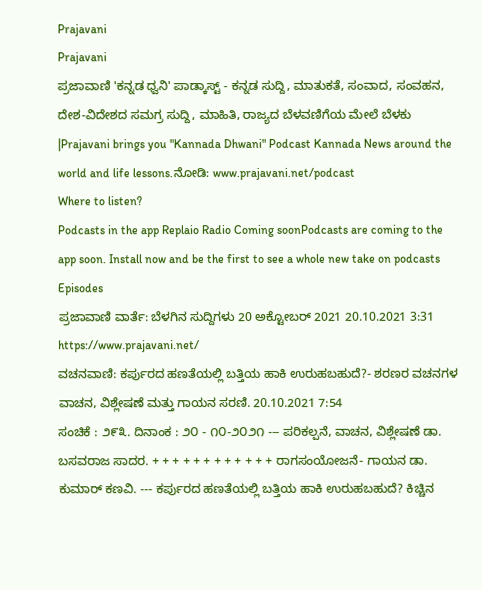Prajavani
Prajavani
ಪ್ರಜಾವಾಣಿ 'ಕನ್ನಡ ಧ್ವನಿ' ಪಾಡ್ಕಾಸ್ಟ್ - ಕನ್ನಡ ಸುದ್ದಿ, ಮಾತುಕತೆ, ಸಂವಾದ, ಸಂವಹನ, ದೇಶ-ವಿದೇಶದ ಸಮಗ್ರ ಸುದ್ದಿ, ಮಾಹಿತಿ, ರಾಜ್ಯದ ಬೆಳವಣಿಗೆಯ ಮೇಲೆ ಬೆಳಕು |Prajavani brings you "Kannada Dhwani" Podcast Kannada News around the world and life lessons.ನೋಡಿ: www.prajavani.net/podcast
Where to listen?
Podcasts in the app Replaio Radio Coming soonPodcasts are coming to the app soon. Install now and be the first to see a whole new take on podcasts
Episodes
ಪ್ರಜಾವಾಣಿ ವಾರ್ತೆ: ಬೆಳಗಿನ ಸುದ್ದಿಗಳು 20 ಅಕ್ಟೋಬರ್ 2021 20.10.2021 3:31
https://www.prajavani.net/
ವಚನವಾಣಿ: ಕರ್ಪುರದ ಹಣತೆಯಲ್ಲಿ ಬತ್ತಿಯ ಹಾಕಿ ಉರುಹಬಹುದೆ?- ಶರಣರ ವಚನಗಳ ವಾಚನ, ವಿಶ್ಲೇಷಣೆ ಮತ್ತು ಗಾಯನ ಸರಣಿ. 20.10.2021 7:54
ಸಂಚಿಕೆ : ೨೯೩. ದಿನಾಂಕ : ೨೦ - ೧೦-೨೦೨೧ --- ಪರಿಕಲ್ಪನೆ, ವಾಚನ, ವಿಶ್ಲೇಷಣೆ ಡಾ. ಬಸವರಾಜ ಸಾದರ. + + + + + + + + + + + + ರಾಗಸಂಯೋಜನೆ- ಗಾಯನ ಡಾ. ಕುಮಾರ್ ಕಣವಿ. --- ಕರ್ಪುರದ ಹಣತೆಯಲ್ಲಿ ಬತ್ತಿಯ ಹಾಕಿ ಉರುಹಬಹುದೆ? ಕಿಚ್ಚಿನ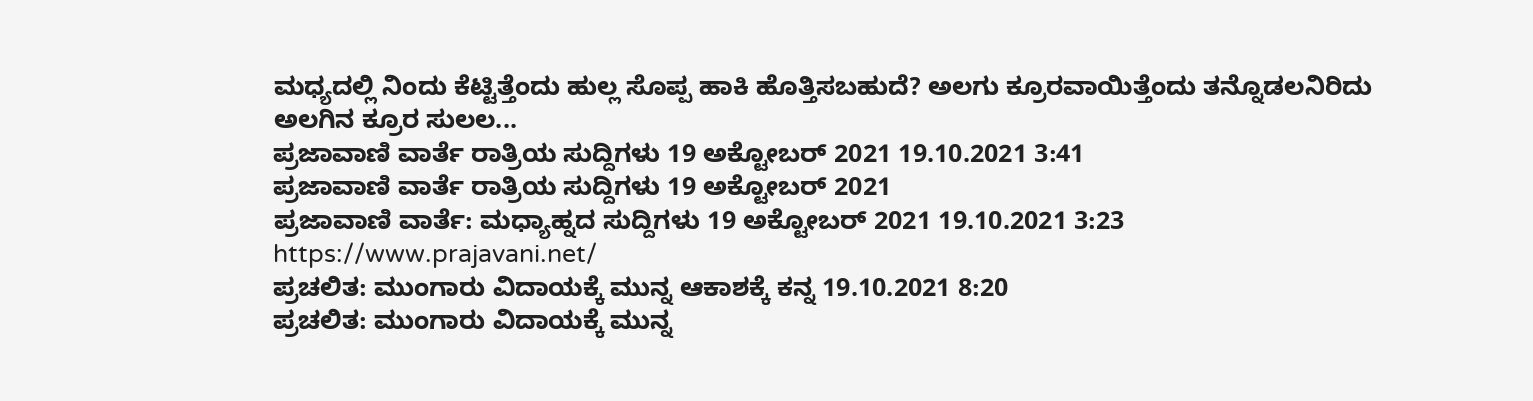ಮಧ್ಯದಲ್ಲಿ ನಿಂದು ಕೆಟ್ಟಿತ್ತೆಂದು ಹುಲ್ಲ ಸೊಪ್ಪ ಹಾಕಿ ಹೊತ್ತಿಸಬಹುದೆ? ಅಲಗು ಕ್ರೂರವಾಯಿತ್ತೆಂದು ತನ್ನೊಡಲನಿರಿದು ಅಲಗಿನ ಕ್ರೂರ ಸುಲಲ...
ಪ್ರಜಾವಾಣಿ ವಾರ್ತೆ ರಾತ್ರಿಯ ಸುದ್ದಿಗಳು 19 ಅಕ್ಟೋಬರ್ 2021 19.10.2021 3:41
ಪ್ರಜಾವಾಣಿ ವಾರ್ತೆ ರಾತ್ರಿಯ ಸುದ್ದಿಗಳು 19 ಅಕ್ಟೋಬರ್ 2021
ಪ್ರಜಾವಾಣಿ ವಾರ್ತೆ: ಮಧ್ಯಾಹ್ನದ ಸುದ್ದಿಗಳು 19 ಅಕ್ಟೋಬರ್ 2021 19.10.2021 3:23
https://www.prajavani.net/
ಪ್ರಚಲಿತ: ಮುಂಗಾರು ವಿದಾಯಕ್ಕೆ ಮುನ್ನ ಆಕಾಶಕ್ಕೆ ಕನ್ನ 19.10.2021 8:20
ಪ್ರಚಲಿತ: ಮುಂಗಾರು ವಿದಾಯಕ್ಕೆ ಮುನ್ನ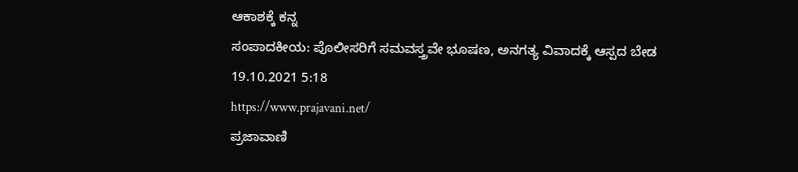ಆಕಾಶಕ್ಕೆ ಕನ್ನ
ಸಂಪಾದಕೀಯ: ಪೊಲೀಸರಿಗೆ ಸಮವಸ್ತ್ರವೇ ಭೂಷಣ, ಅನಗತ್ಯ ವಿವಾದಕ್ಕೆ ಆಸ್ಪದ ಬೇಡ 19.10.2021 5:18
https://www.prajavani.net/
ಪ್ರಜಾವಾಣಿ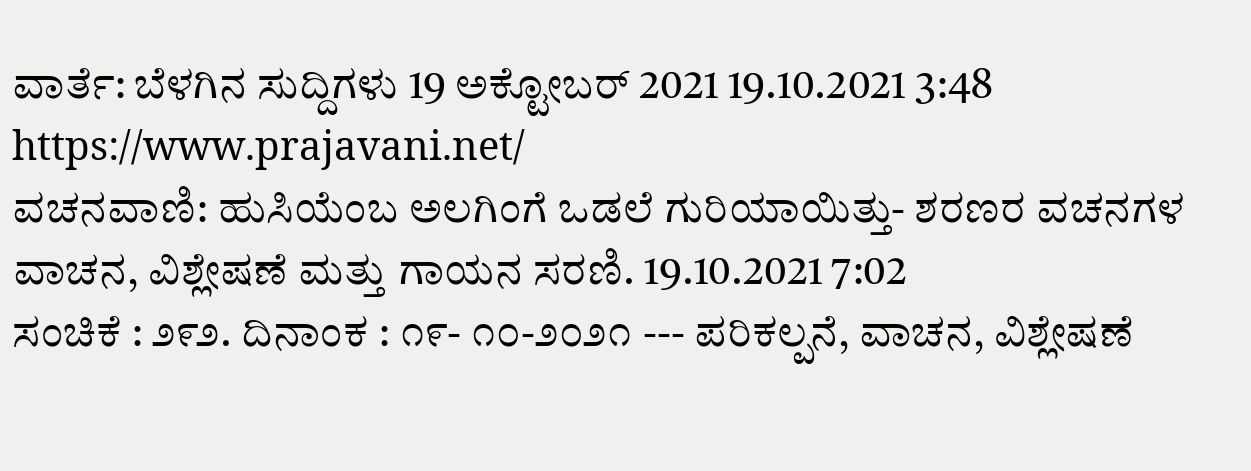ವಾರ್ತೆ: ಬೆಳಗಿನ ಸುದ್ದಿಗಳು 19 ಅಕ್ಟೋಬರ್ 2021 19.10.2021 3:48
https://www.prajavani.net/
ವಚನವಾಣಿ: ಹುಸಿಯೆಂಬ ಅಲಗಿಂಗೆ ಒಡಲೆ ಗುರಿಯಾಯಿತ್ತು- ಶರಣರ ವಚನಗಳ ವಾಚನ, ವಿಶ್ಲೇಷಣೆ ಮತ್ತು ಗಾಯನ ಸರಣಿ. 19.10.2021 7:02
ಸಂಚಿಕೆ : ೨೯೨. ದಿನಾಂಕ : ೧೯- ೧೦-೨೦೨೧ --- ಪರಿಕಲ್ಪನೆ, ವಾಚನ, ವಿಶ್ಲೇಷಣೆ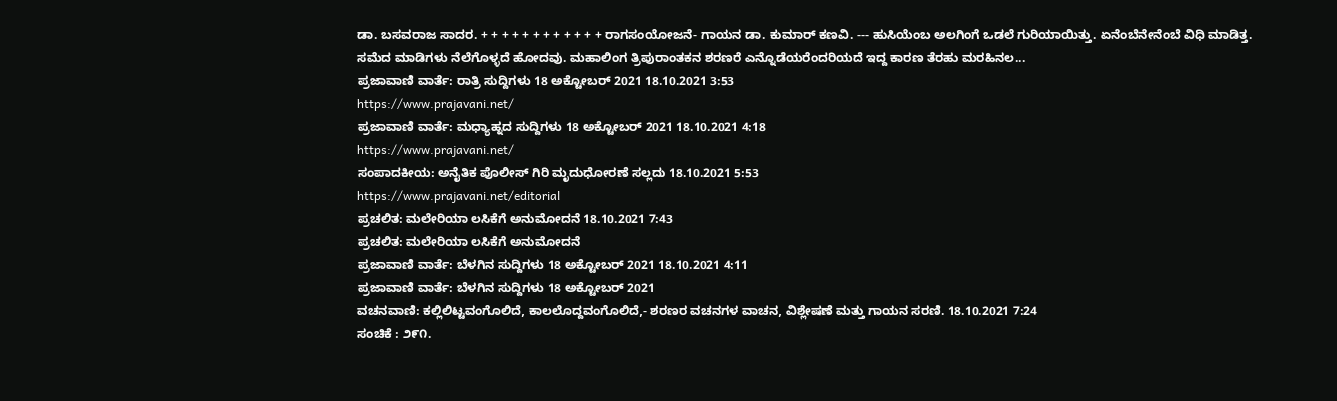ಡಾ. ಬಸವರಾಜ ಸಾದರ. + + + + + + + + + + + + ರಾಗಸಂಯೋಜನೆ- ಗಾಯನ ಡಾ. ಕುಮಾರ್ ಕಣವಿ. --- ಹುಸಿಯೆಂಬ ಅಲಗಿಂಗೆ ಒಡಲೆ ಗುರಿಯಾಯಿತ್ತು. ಏನೆಂಬೆನೇನೆಂಬೆ ವಿಧಿ ಮಾಡಿತ್ತ. ಸಮೆದ ಮಾಡಿಗಳು ನೆಲೆಗೊಳ್ಳದೆ ಹೋದವು. ಮಹಾಲಿಂಗ ತ್ರಿಪುರಾಂತಕನ ಶರಣರೆ ಎನ್ನೊಡೆಯರೆಂದರಿಯದೆ ಇದ್ದ ಕಾರಣ ತೆರಹು ಮರಹಿನಲ...
ಪ್ರಜಾವಾಣಿ ವಾರ್ತೆ: ರಾತ್ರಿ ಸುದ್ದಿಗಳು 18 ಅಕ್ಟೋಬರ್ 2021 18.10.2021 3:53
https://www.prajavani.net/
ಪ್ರಜಾವಾಣಿ ವಾರ್ತೆ: ಮಧ್ಯಾಹ್ನದ ಸುದ್ದಿಗಳು 18 ಅಕ್ಟೋಬರ್ 2021 18.10.2021 4:18
https://www.prajavani.net/
ಸಂಪಾದಕೀಯ: ಅನೈತಿಕ ಪೊಲೀಸ್ ಗಿರಿ ಮೃದುಧೋರಣೆ ಸಲ್ಲದು 18.10.2021 5:53
https://www.prajavani.net/editorial
ಪ್ರಚಲಿತ: ಮಲೇರಿಯಾ ಲಸಿಕೆಗೆ ಅನುಮೋದನೆ 18.10.2021 7:43
ಪ್ರಚಲಿತ: ಮಲೇರಿಯಾ ಲಸಿಕೆಗೆ ಅನುಮೋದನೆ
ಪ್ರಜಾವಾಣಿ ವಾರ್ತೆ: ಬೆಳಗಿನ ಸುದ್ದಿಗಳು 18 ಅಕ್ಟೋಬರ್ 2021 18.10.2021 4:11
ಪ್ರಜಾವಾಣಿ ವಾರ್ತೆ: ಬೆಳಗಿನ ಸುದ್ದಿಗಳು 18 ಅಕ್ಟೋಬರ್ 2021
ವಚನವಾಣಿ: ಕಲ್ಲಿಲಿಟ್ಟವಂಗೊಲಿದೆ, ಕಾಲಲೊದ್ದವಂಗೊಲಿದೆ,- ಶರಣರ ವಚನಗಳ ವಾಚನ, ವಿಶ್ಲೇಷಣೆ ಮತ್ತು ಗಾಯನ ಸರಣಿ. 18.10.2021 7:24
ಸಂಚಿಕೆ : ೨೯೧.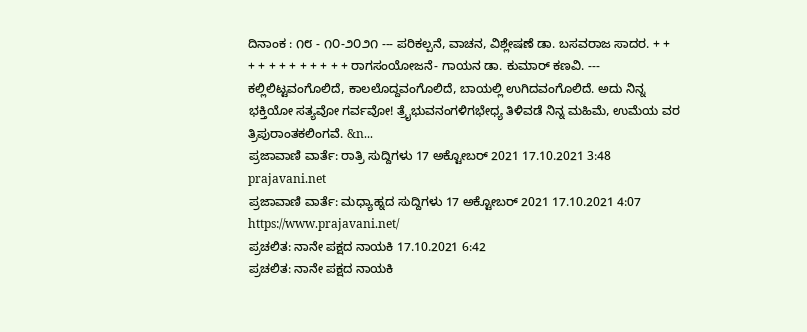ದಿನಾಂಕ : ೧೮ - ೧೦-೨೦೨೧ --- ಪರಿಕಲ್ಪನೆ, ವಾಚನ, ವಿಶ್ಲೇಷಣೆ ಡಾ. ಬಸವರಾಜ ಸಾದರ. + + + + + + + + + + + + ರಾಗಸಂಯೋಜನೆ- ಗಾಯನ ಡಾ. ಕುಮಾರ್ ಕಣವಿ. --- ಕಲ್ಲಿಲಿಟ್ಟವಂಗೊಲಿದೆ, ಕಾಲಲೊದ್ದವಂಗೊಲಿದೆ, ಬಾಯಲ್ಲಿ ಉಗಿದವಂಗೊಲಿದೆ. ಅದು ನಿನ್ನ ಭಕ್ತಿಯೋ ಸತ್ಯವೋ ಗರ್ವವೋ! ತ್ರೈಭುವನಂಗಳಿಗಭೇಧ್ಯ ತಿಳಿವಡೆ ನಿನ್ನ ಮಹಿಮೆ, ಉಮೆಯ ವರ ತ್ರಿಪುರಾಂತಕಲಿಂಗವೆ. &n...
ಪ್ರಜಾವಾಣಿ ವಾರ್ತೆ: ರಾತ್ರಿ ಸುದ್ದಿಗಳು 17 ಅಕ್ಟೋಬರ್ 2021 17.10.2021 3:48
prajavani.net
ಪ್ರಜಾವಾಣಿ ವಾರ್ತೆ: ಮಧ್ಯಾಹ್ನದ ಸುದ್ದಿಗಳು 17 ಅಕ್ಟೋಬರ್ 2021 17.10.2021 4:07
https://www.prajavani.net/
ಪ್ರಚಲಿತ: ನಾನೇ ಪಕ್ಷದ ನಾಯಕಿ 17.10.2021 6:42
ಪ್ರಚಲಿತ: ನಾನೇ ಪಕ್ಷದ ನಾಯಕಿ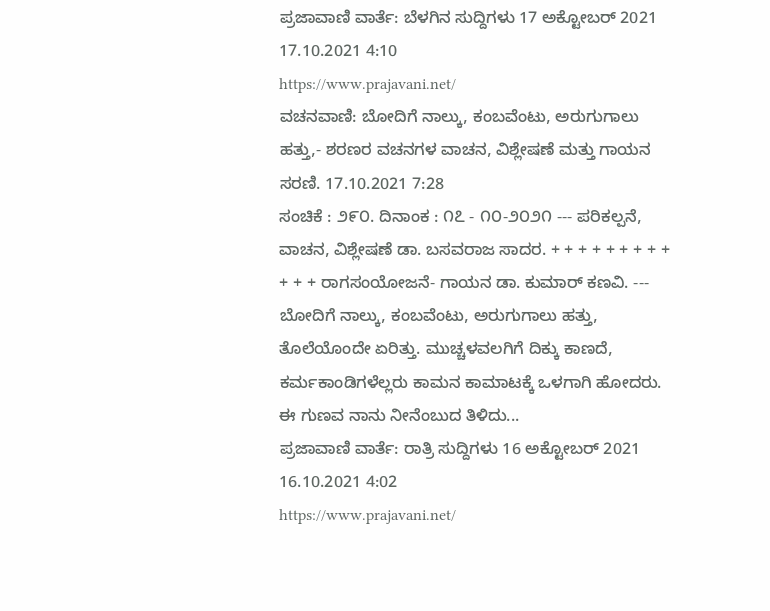ಪ್ರಜಾವಾಣಿ ವಾರ್ತೆ: ಬೆಳಗಿನ ಸುದ್ದಿಗಳು 17 ಅಕ್ಟೋಬರ್ 2021 17.10.2021 4:10
https://www.prajavani.net/
ವಚನವಾಣಿ: ಬೋದಿಗೆ ನಾಲ್ಕು, ಕಂಬವೆಂಟು, ಅರುಗುಗಾಲು ಹತ್ತು,- ಶರಣರ ವಚನಗಳ ವಾಚನ, ವಿಶ್ಲೇಷಣೆ ಮತ್ತು ಗಾಯನ ಸರಣಿ. 17.10.2021 7:28
ಸಂಚಿಕೆ : ೨೯೦. ದಿನಾಂಕ : ೧೭ - ೧೦-೨೦೨೧ --- ಪರಿಕಲ್ಪನೆ, ವಾಚನ, ವಿಶ್ಲೇಷಣೆ ಡಾ. ಬಸವರಾಜ ಸಾದರ. + + + + + + + + + + + + ರಾಗಸಂಯೋಜನೆ- ಗಾಯನ ಡಾ. ಕುಮಾರ್ ಕಣವಿ. --- ಬೋದಿಗೆ ನಾಲ್ಕು, ಕಂಬವೆಂಟು, ಅರುಗುಗಾಲು ಹತ್ತು, ತೊಲೆಯೊಂದೇ ಏರಿತ್ತು. ಮುಚ್ಚಳವಲಗಿಗೆ ದಿಕ್ಕು ಕಾಣದೆ, ಕರ್ಮಕಾಂಡಿಗಳೆಲ್ಲರು ಕಾಮನ ಕಾಮಾಟಕ್ಕೆ ಒಳಗಾಗಿ ಹೋದರು. ಈ ಗುಣವ ನಾನು ನೀನೆಂಬುದ ತಿಳಿದು...
ಪ್ರಜಾವಾಣಿ ವಾರ್ತೆ: ರಾತ್ರಿ ಸುದ್ದಿಗಳು 16 ಅಕ್ಟೋಬರ್ 2021 16.10.2021 4:02
https://www.prajavani.net/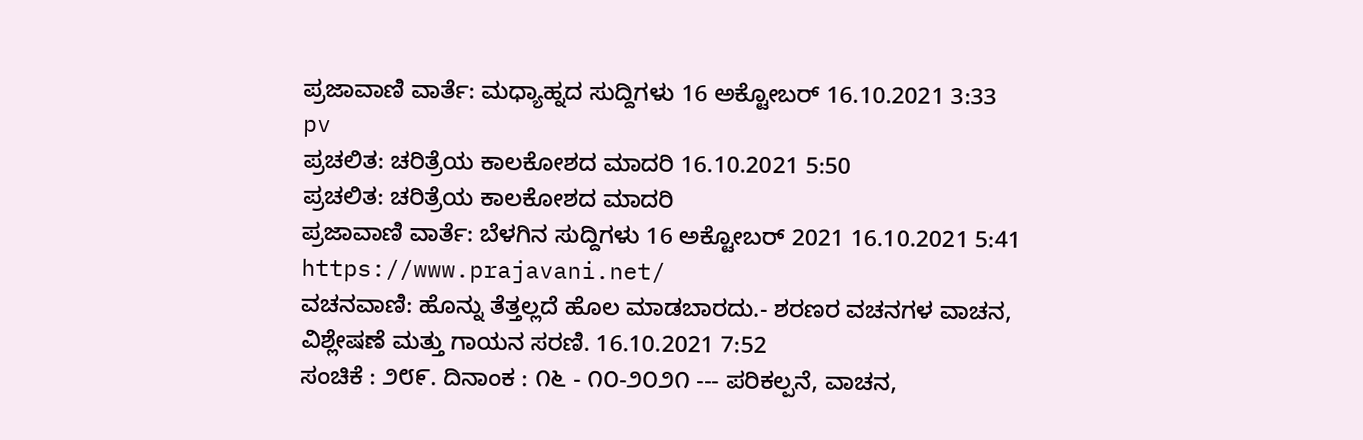ಪ್ರಜಾವಾಣಿ ವಾರ್ತೆ: ಮಧ್ಯಾಹ್ನದ ಸುದ್ದಿಗಳು 16 ಅಕ್ಟೋಬರ್ 16.10.2021 3:33
pv
ಪ್ರಚಲಿತ: ಚರಿತ್ರೆಯ ಕಾಲಕೋಶದ ಮಾದರಿ 16.10.2021 5:50
ಪ್ರಚಲಿತ: ಚರಿತ್ರೆಯ ಕಾಲಕೋಶದ ಮಾದರಿ
ಪ್ರಜಾವಾಣಿ ವಾರ್ತೆ: ಬೆಳಗಿನ ಸುದ್ದಿಗಳು 16 ಅಕ್ಟೋಬರ್ 2021 16.10.2021 5:41
https://www.prajavani.net/
ವಚನವಾಣಿ: ಹೊನ್ನು ತೆತ್ತಲ್ಲದೆ ಹೊಲ ಮಾಡಬಾರದು.- ಶರಣರ ವಚನಗಳ ವಾಚನ, ವಿಶ್ಲೇಷಣೆ ಮತ್ತು ಗಾಯನ ಸರಣಿ. 16.10.2021 7:52
ಸಂಚಿಕೆ : ೨೮೯. ದಿನಾಂಕ : ೧೬ - ೧೦-೨೦೨೧ --- ಪರಿಕಲ್ಪನೆ, ವಾಚನ,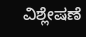ವಿಶ್ಲೇಷಣೆ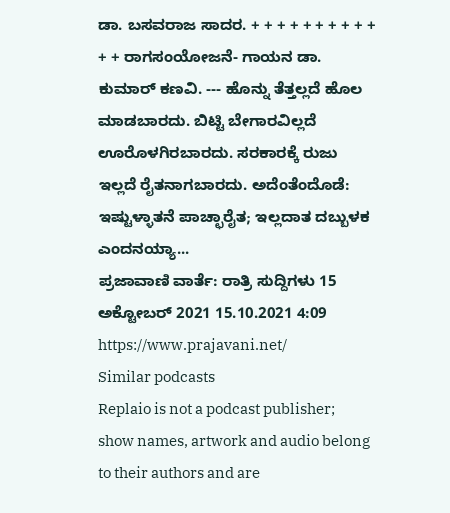ಡಾ. ಬಸವರಾಜ ಸಾದರ. + + + + + + + + + + + + ರಾಗಸಂಯೋಜನೆ- ಗಾಯನ ಡಾ. ಕುಮಾರ್ ಕಣವಿ. --- ಹೊನ್ನು ತೆತ್ತಲ್ಲದೆ ಹೊಲ ಮಾಡಬಾರದು. ಬಿಟ್ಟಿ ಬೇಗಾರವಿಲ್ಲದೆ ಊರೊಳಗಿರಬಾರದು. ಸರಕಾರಕ್ಕೆ ರುಜು ಇಲ್ಲದೆ ರೈತನಾಗಬಾರದು. ಅದೆಂತೆಂದೊಡೆ: ಇಷ್ಟುಳ್ಳಾತನೆ ಪಾಚ್ಛಾರೈತ; ಇಲ್ಲದಾತ ದಬ್ಬುಳಕ ಎಂದನಯ್ಯಾ...
ಪ್ರಜಾವಾಣಿ ವಾರ್ತೆ: ರಾತ್ರಿ ಸುದ್ದಿಗಳು 15 ಅಕ್ಟೋಬರ್ 2021 15.10.2021 4:09
https://www.prajavani.net/
Similar podcasts
Replaio is not a podcast publisher; show names, artwork and audio belong to their authors and are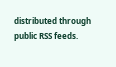distributed through public RSS feeds.